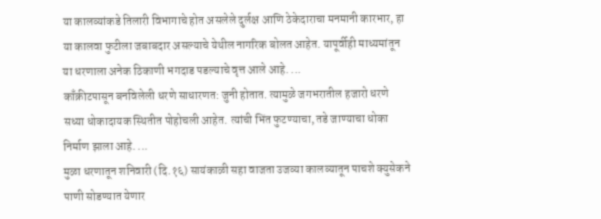या कालव्यांकडे तिलारी विभागाचे होत असलेले दुर्लक्ष आणि ठेकेदाराचा मनमानी कारभार, हा या कालवा फुटीला जबाबदार असल्याचे येथील नागरिक बोलत आहेत. यापूर्वीही माध्यमांतून या धरणाला अनेक ठिकाणी भगदाड पडल्याचे वृत्त आले आहे. ...
काँक्रीटपासून बनविलेली धरणे साधारणत: जुनी होतात. त्यामुळे जगभरातील हजारो धरणे सध्या धोकादायक स्थितीत पोहोचली आहेत. त्यांची भिंत फुटण्याचा, तडे जाण्याचा धोका निर्माण झाला आहे. ...
मुळा धरणातून शनिवारी (दि.१६) सायंकाळी सहा वाजता उजव्या कालव्यातून पाचशे क्युसेकने पाणी सोडण्यात येणार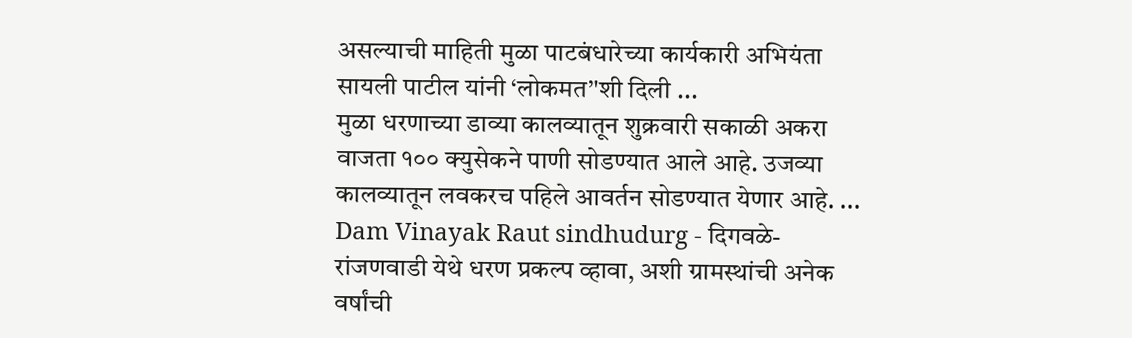असल्याची माहिती मुळा पाटबंधारेच्या कार्यकारी अभियंता सायली पाटील यांनी ‘लोकमत’'शी दिली ...
मुळा धरणाच्या डाव्या कालव्यातून शुक्रवारी सकाळी अकरा वाजता १०० क्युसेकने पाणी सोडण्यात आले आहे. उजव्या कालव्यातून लवकरच पहिले आवर्तन सोडण्यात येणार आहे. ...
Dam Vinayak Raut sindhudurg - दिगवळे-रांजणवाडी येथे धरण प्रकल्प व्हावा, अशी ग्रामस्थांची अनेक वर्षांची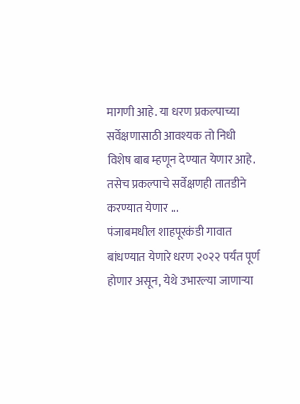मागणी आहे. या धरण प्रकल्पाच्या सर्वेक्षणासाठी आवश्यक तो निधी विशेष बाब म्हणून देण्यात येणार आहे. तसेच प्रकल्पाचे सर्वेक्षणही तातडीने करण्यात येणार ...
पंजाबमधील शाहपूरकंडी गावात बांधण्यात येणारे धरण २०२२ पर्यंत पूर्ण होणार असून, येथे उभारल्या जाणाऱ्या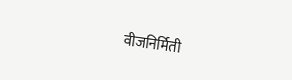वीजनिर्मिती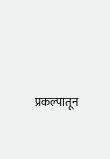प्रकल्पातून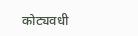कोट्यवधी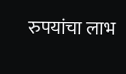रुपयांचा लाभ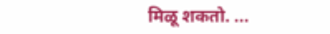मिळू शकतो. ...